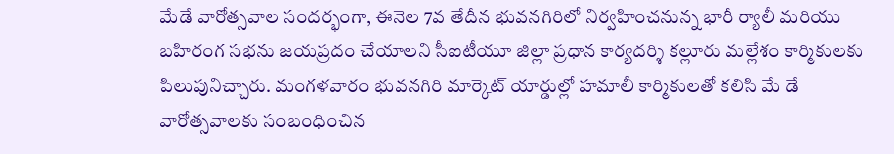మేడే వారోత్సవాల సందర్భంగా, ఈనెల 7వ తేదీన భువనగిరిలో నిర్వహించనున్న భారీ ర్యాలీ మరియు బహిరంగ సభను జయప్రదం చేయాలని సీఐటీయూ జిల్లా ప్రధాన కార్యదర్శి కల్లూరు మల్లేశం కార్మికులకు పిలుపునిచ్చారు. మంగళవారం భువనగిరి మార్కెట్ యార్డుల్లో హమాలీ కార్మికులతో కలిసి మే డే వారోత్సవాలకు సంబంధించిన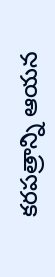కరపత్రాన్ని ఆయన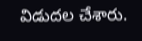విడుదల చేశారు.